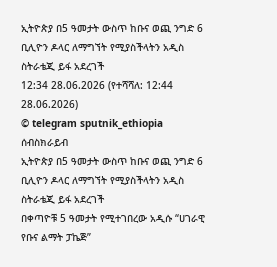ኢትዮጵያ በ5 ዓመታት ውስጥ ከቡና ወጪ ንግድ 6 ቢሊዮን ዶላር ለማግኘት የሚያስችላትን አዲስ ስትራቴጂ ይፋ አደረገች
12:34 28.06.2026 (የተሻሻለ: 12:44 28.06.2026)
© telegram sputnik_ethiopia
ሰብስክራይብ
ኢትዮጵያ በ5 ዓመታት ውስጥ ከቡና ወጪ ንግድ 6 ቢሊዮን ዶላር ለማግኘት የሚያስችላትን አዲስ ስትራቴጂ ይፋ አደረገች
በቀጣዮቹ 5 ዓመታት የሚተገበረው አዲሱ “ሀገራዊ የቡና ልማት ፓኬጅ”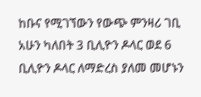ከቡና የሚገኘውን የውጭ ምንዛሪ ገቢ አሁን ካለበት 3 ቢሊዮን ዶላር ወደ 6 ቢሊዮን ዶላር ለማድረስ ያለመ መሆኑን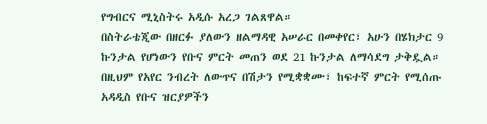የግብርና ሚኒስትሩ አዲሱ አረጋ ገልጸዋል።
በስትራቴጂው በዘርፉ ያለውን ዘልማዳዊ አሠራር በመቀየር፣ አሁን በሄክታር 9 ኩንታል የሆነውን የቡና ምርት መጠን ወደ 21 ኩንታል ለማሳደግ ታቅዷል።
በዚህም የአየር ንብረት ለውጥና በሽታን የሚቋቋሙ፣ ከፍተኛ ምርት የሚሰጡ አዳዲስ የቡና ዝርያዎችን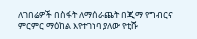ለገበሬዎች በስፋት ለማሰራጨት በጂማ የግብርና ምርምር ማዕከል እየተገነባ ያለው የቲሹ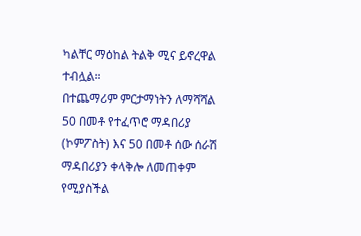ካልቸር ማዕከል ትልቅ ሚና ይኖረዋል ተብሏል።
በተጨማሪም ምርታማነትን ለማሻሻል 50 በመቶ የተፈጥሮ ማዳበሪያ (ኮምፖስት) እና 50 በመቶ ሰው ሰራሽ ማዳበሪያን ቀላቅሎ ለመጠቀም የሚያስችል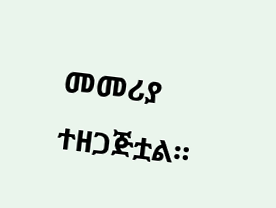መመሪያ ተዘጋጅቷል።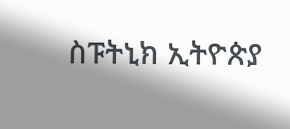ስፑትኒክ ኢትዮጵያ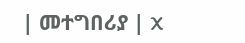| መተግበሪያ | X